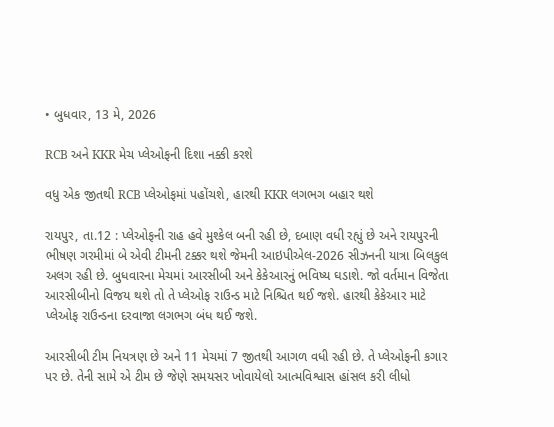• બુધવાર, 13 મે, 2026

RCB અને KKR મેચ પ્લેઓફની દિશા નક્કી કરશે

વધુ એક જીતથી RCB પ્લેઓફમાં પહોંચશે, હારથી KKR લગભગ બહાર થશે

રાયપુર, તા.12 : પ્લેઓફની રાહ હવે મુશ્કેલ બની રહી છે, દબાણ વધી રહ્યું છે અને રાયપુરની ભીષણ ગરમીમાં બે એવી ટીમની ટક્કર થશે જેમની આઇપીએલ-2026 સીઝનની યાત્રા બિલકુલ અલગ રહી છે. બુધવારના મેચમાં આરસીબી અને કેકેઆરનું ભવિષ્ય ઘડાશે. જો વર્તમાન વિજેતા આરસીબીનો વિજય થશે તો તે પ્લેઓફ રાઉન્ડ માટે નિશ્ચિત થઈ જશે. હારથી કેકેઆર માટે પ્લેઓફ રાઉન્ડના દરવાજા લગભગ બંધ થઈ જશે.

આરસીબી ટીમ નિયત્રણ છે અને 11 મેચમાં 7 જીતથી આગળ વધી રહી છે. તે પ્લેઓફની કગાર પર છે. તેની સામે એ ટીમ છે જેણે સમયસર ખોવાયેલો આત્મવિશ્વાસ હાંસલ કરી લીધો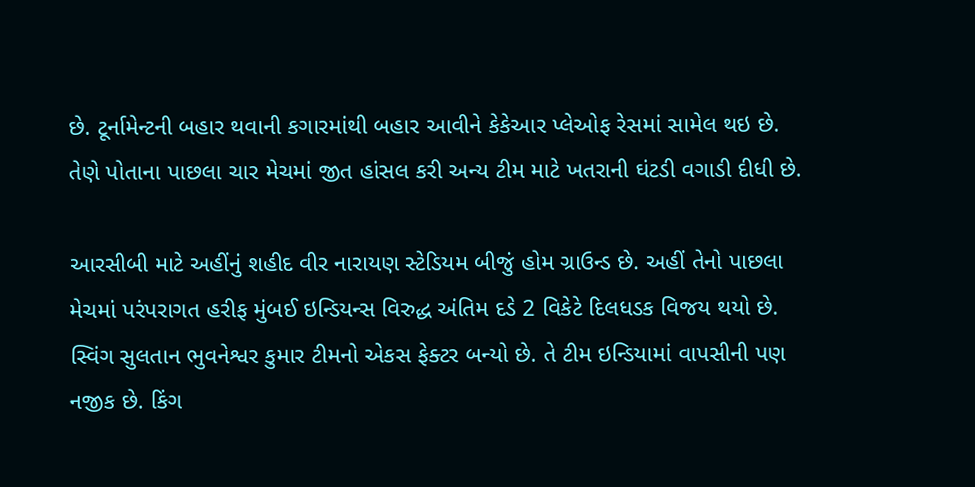છે. ટૂર્નામેન્ટની બહાર થવાની કગારમાંથી બહાર આવીને કેકેઆર પ્લેઓફ રેસમાં સામેલ થઇ છે. તેણે પોતાના પાછલા ચાર મેચમાં જીત હાંસલ કરી અન્ય ટીમ માટે ખતરાની ઘંટડી વગાડી દીધી છે.

આરસીબી માટે અહીંનું શહીદ વીર નારાયણ સ્ટેડિયમ બીજું હોમ ગ્રાઉન્ડ છે. અહીં તેનો પાછલા મેચમાં પરંપરાગત હરીફ મુંબઈ ઇન્ડિયન્સ વિરુદ્ધ અંતિમ દડે 2 વિકેટે દિલધડક વિજય થયો છે. સ્વિંગ સુલતાન ભુવનેશ્વર કુમાર ટીમનો એકસ ફેક્ટર બન્યો છે. તે ટીમ ઇન્ડિયામાં વાપસીની પણ નજીક છે. કિંગ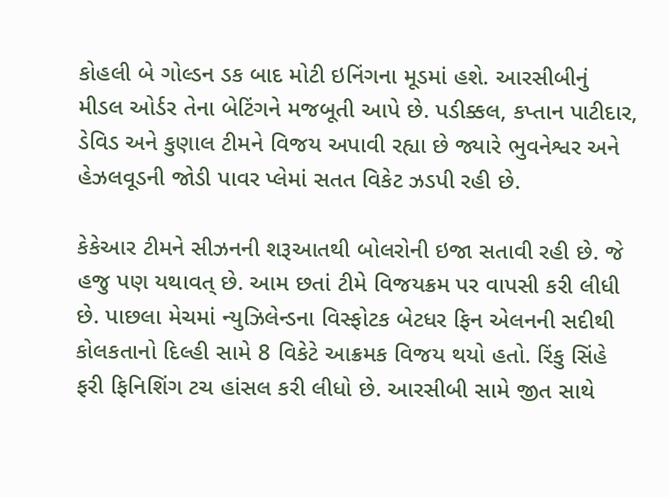કોહલી બે ગોલ્ડન ડક બાદ મોટી ઇનિંગના મૂડમાં હશે. આરસીબીનું મીડલ ઓર્ડર તેના બેટિંગને મજબૂતી આપે છે. પડીક્કલ, કપ્તાન પાટીદાર, ડેવિડ અને કુણાલ ટીમને વિજય અપાવી રહ્યા છે જ્યારે ભુવનેશ્વર અને હેઝલવૂડની જોડી પાવર પ્લેમાં સતત વિકેટ ઝડપી રહી છે.

કેકેઆર ટીમને સીઝનની શરૂઆતથી બોલરોની ઇજા સતાવી રહી છે. જે હજુ પણ યથાવત્ છે. આમ છતાં ટીમે વિજયક્રમ પર વાપસી કરી લીધી છે. પાછલા મેચમાં ન્યુઝિલેન્ડના વિસ્ફોટક બેટધર ફિન એલનની સદીથી કોલકતાનો દિલ્હી સામે 8 વિકેટે આક્રમક વિજય થયો હતો. રિંકુ સિંહે ફરી ફિનિશિંગ ટચ હાંસલ કરી લીધો છે. આરસીબી સામે જીત સાથે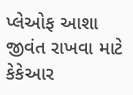પ્લેઓફ આશા જીવંત રાખવા માટે કેકેઆર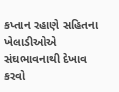કપ્તાન રહાણે સહિતના ખેલાડીઓએ સંઘભાવનાથી દેખાવ કરવો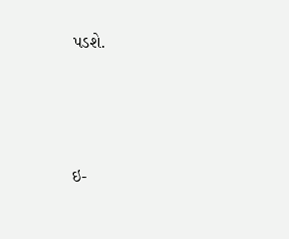પડશે.





ઇ-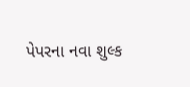પેપરના નવા શુલ્ક